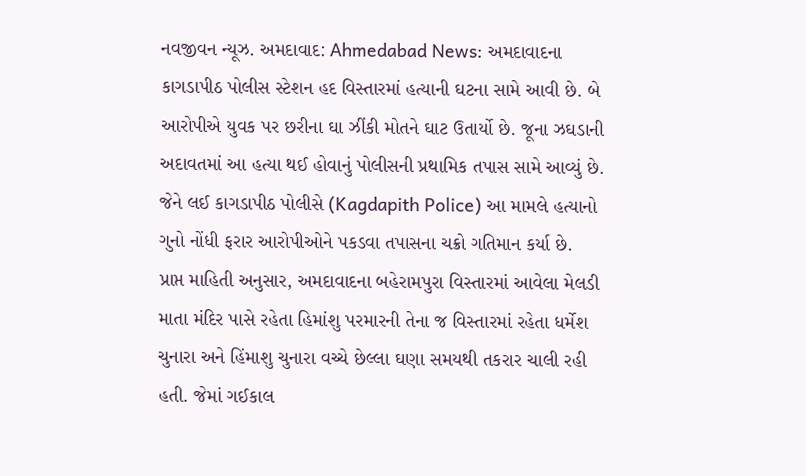નવજીવન ન્યૂઝ. અમદાવાદ: Ahmedabad News: અમદાવાદના કાગડાપીઠ પોલીસ સ્ટેશન હદ વિસ્તારમાં હત્યાની ઘટના સામે આવી છે. બે આરોપીએ યુવક પર છરીના ઘા ઝીંકી મોતને ઘાટ ઉતાર્યો છે. જૂના ઝઘડાની અદાવતમાં આ હત્યા થઈ હોવાનું પોલીસની પ્રથામિક તપાસ સામે આવ્યું છે. જેને લઈ કાગડાપીઠ પોલીસે (Kagdapith Police) આ મામલે હત્યાનો ગુનો નોંધી ફરાર આરોપીઓને પકડવા તપાસના ચક્રો ગતિમાન કર્યા છે.
પ્રાપ્ત માહિતી અનુસાર, અમદાવાદના બહેરામપુરા વિસ્તારમાં આવેલા મેલડી માતા મંદિર પાસે રહેતા હિમાંશુ પરમારની તેના જ વિસ્તારમાં રહેતા ધર્મેશ ચુનારા અને હિંમાશુ ચુનારા વચ્ચે છેલ્લા ઘણા સમયથી તકરાર ચાલી રહી હતી. જેમાં ગઈકાલ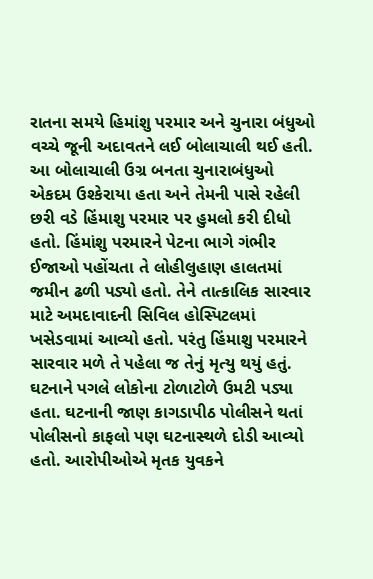રાતના સમયે હિમાંશુ પરમાર અને ચુનારા બંધુઓ વચ્ચે જૂની અદાવતને લઈ બોલાચાલી થઈ હતી. આ બોલાચાલી ઉગ્ર બનતા ચુનારાબંધુઓ એકદમ ઉશ્કેરાયા હતા અને તેમની પાસે રહેલી છરી વડે હિંમાશુ પરમાર પર હુમલો કરી દીધો હતો. હિંમાંશુ પરમારને પેટના ભાગે ગંભીર ઈજાઓ પહોંચતા તે લોહીલુહાણ હાલતમાં જમીન ઢળી પડ્યો હતો. તેને તાત્કાલિક સારવાર માટે અમદાવાદની સિવિલ હોસ્પિટલમાં ખસેડવામાં આવ્યો હતો. પરંતુ હિંમાશુ પરમારને સારવાર મળે તે પહેલા જ તેનું મૃત્યુ થયું હતું.
ઘટનાને પગલે લોકોના ટોળાટોળે ઉમટી પડ્યા હતા. ઘટનાની જાણ કાગડાપીઠ પોલીસને થતાં પોલીસનો કાફલો પણ ઘટનાસ્થળે દોડી આવ્યો હતો. આરોપીઓએ મૃતક યુવકને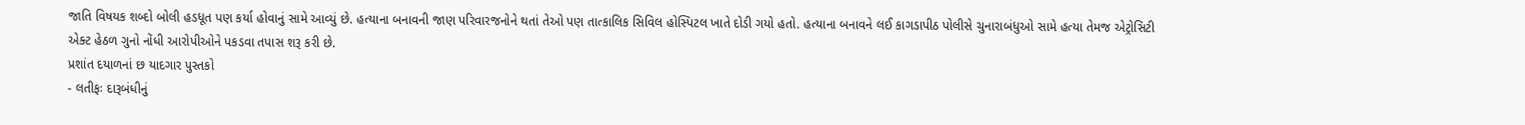જાતિ વિષયક શબ્દો બોલી હડધૂત પણ કર્યા હોવાનું સામે આવ્યું છે. હત્યાના બનાવની જાણ પરિવારજનોને થતાં તેઓ પણ તાત્કાલિક સિવિલ હોસ્પિટલ ખાતે દોડી ગયો હતો. હત્યાના બનાવને લઈ કાગડાપીઠ પોલીસે ચુનારાબંધુઓ સામે હત્યા તેમજ એટ્રોસિટી એક્ટ હેઠળ ગુનો નોંધી આરોપીઓને પકડવા તપાસ શરૂ કરી છે.
પ્રશાંત દયાળનાં છ યાદગાર પુસ્તકો
- લતીફઃ દારૂબંધીનું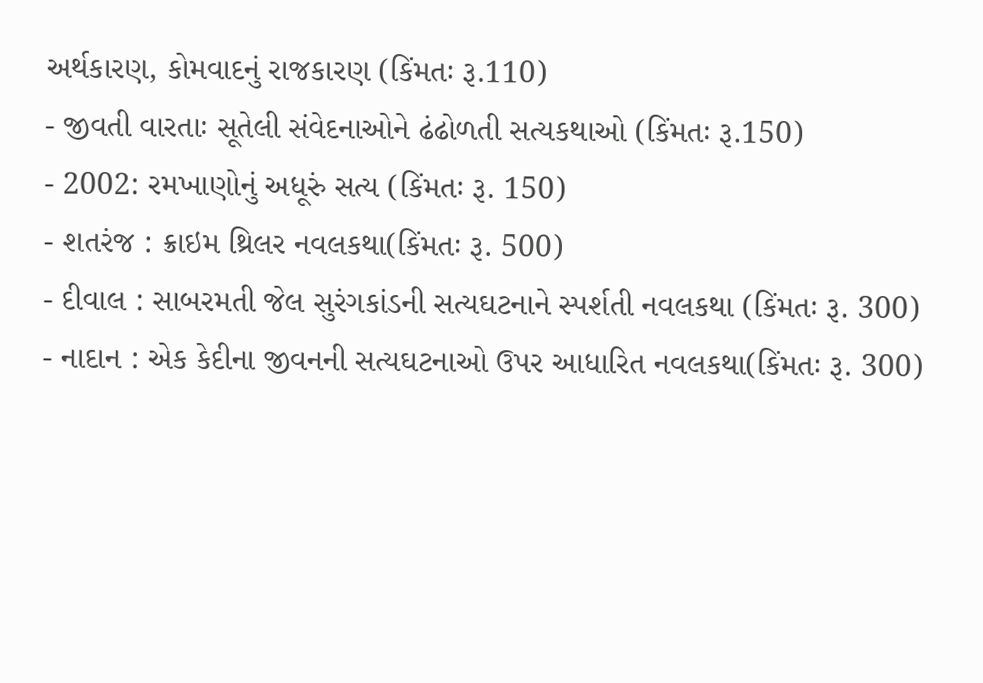અર્થકારણ, કોમવાદનું રાજકારણ (કિંમતઃ રૂ.110)
- જીવતી વારતાઃ સૂતેલી સંવેદનાઓને ઢંઢોળતી સત્યકથાઓ (કિંમતઃ રૂ.150)
- 2002: રમખાણોનું અધૂરું સત્ય (કિંમતઃ રૂ. 150)
- શતરંજ : ક્રાઇમ થ્રિલર નવલકથા(કિંમતઃ રૂ. 500)
- દીવાલ : સાબરમતી જેલ સુરંગકાંડની સત્યઘટનાને સ્પર્શતી નવલકથા (કિંમતઃ રૂ. 300)
- નાદાન : એક કેદીના જીવનની સત્યઘટનાઓ ઉપર આધારિત નવલકથા(કિંમતઃ રૂ. 300)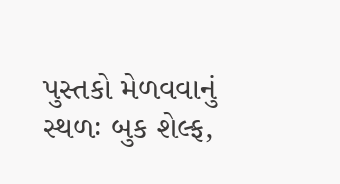પુસ્તકો મેળવવાનું સ્થળઃ બુક શેલ્ફ,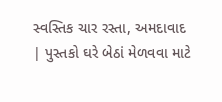સ્વસ્તિક ચાર રસ્તા, અમદાવાદ | પુસ્તકો ઘરે બેઠાં મેળવવા માટે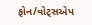ફોન/વોટ્સએપ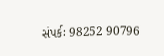સંપર્કઃ 98252 90796